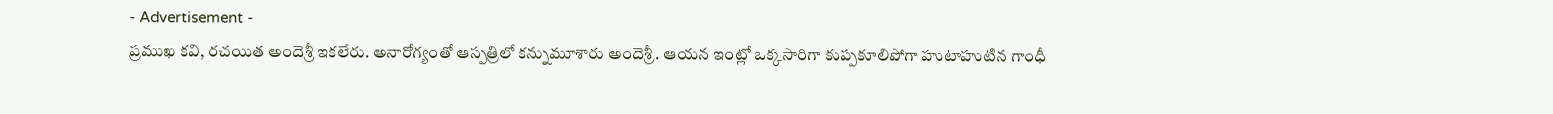- Advertisement -
ప్రముఖ కవి, రచయిత అందెశ్రీ ఇకలేరు. అనారోగ్యంతో ఆస్పత్రిలో కన్నుమూశారు అందెశ్రీ. ఆయన ఇంట్లో ఒక్కసారిగా కుప్పకూలిపోగా హుటాహుటిన గాంధీ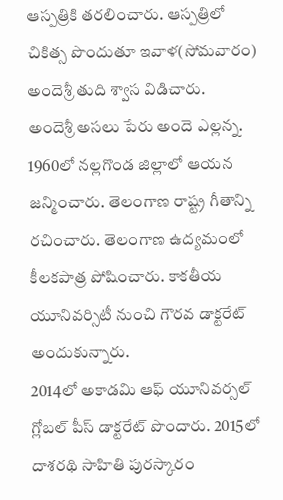ఆస్పత్రికి తరలించారు. ఆస్పత్రిలో చికిత్స పొందుతూ ఇవాళ(సోమవారం) అందెశ్రీ తుది శ్వాస విడిచారు.
అందెశ్రీ అసలు పేరు అందె ఎల్లన్న. 1960లో నల్లగొండ జిల్లాలో ఆయన జన్మించారు. తెలంగాణ రాష్ట్ర గీతాన్ని రచించారు. తెలంగాణ ఉద్యమంలో కీలకపాత్ర పోషించారు. కాకతీయ యూనివర్సిటీ నుంచి గౌరవ డాక్టరేట్ అందుకున్నారు.
2014లో అకాడమి ఆఫ్ యూనివర్సల్ గ్లోబల్ పీస్ డాక్టరేట్ పొందారు. 2015లో దాశరథి సాహితి పురస్కారం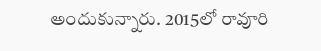అందుకున్నారు. 2015లో రావూరి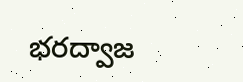భరద్వాజ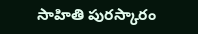సాహితి పురస్కారం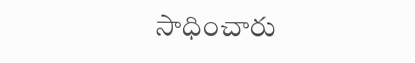సాధించారు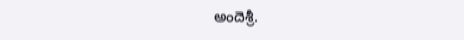అందెశ్రీ.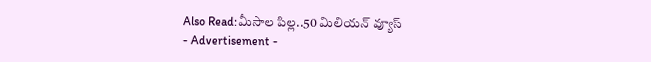Also Read:మీసాల పిల్ల..50 మిలియన్ వ్యూస్
- Advertisement -